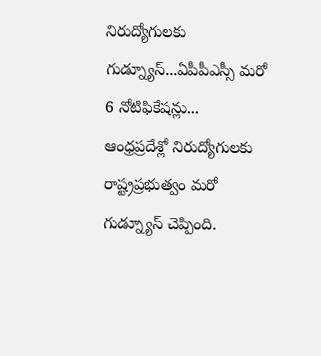నిరుద్యోగులకు గుడ్న్యూస్...ఏపీపీఎస్సీ మరో 6 నోటిఫికేషన్లు...
ఆంధ్రప్రదేశ్లో నిరుద్యోగులకు రాష్ట్రప్రభుత్వం మరో గుడ్న్యూస్ చెప్పింది.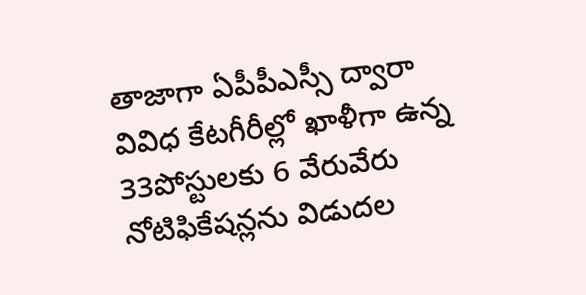తాజాగా ఏపీపీఎస్సీ ద్వారా వివిధ కేటగీరీల్లో ఖాళీగా ఉన్న 33పోస్టులకు 6 వేరువేరు నోటిఫికేషన్లను విడుదల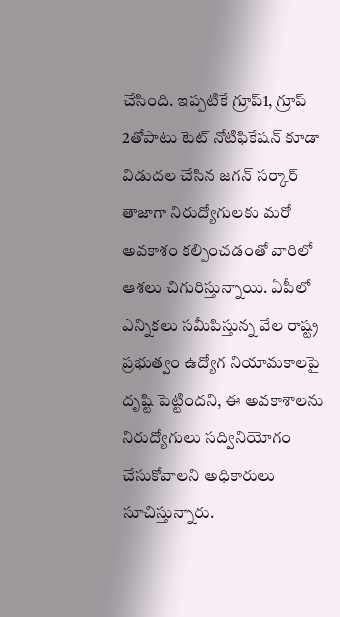చేసింది. ఇప్పటికే గ్రూప్1, గ్రూప్ 2తోపాటు టెట్ నోటిఫికేషన్ కూడా విడుదల చేసిన జగన్ సర్కార్ తాజాగా నిరుద్యోగులకు మరో అవకాశం కల్పించడంతో వారిలో ఆశలు చిగురిస్తున్నాయి. ఏపీలో ఎన్నికలు సమీపిస్తున్న వేల రాష్ట్ర ప్రభుత్వం ఉద్యోగ నియామకాలపై దృష్టి పెట్టిందని, ఈ అవకాశాలను నిరుద్యోగులు సద్వినియోగం చేసుకోవాలని అధికారులు సూచిస్తున్నారు.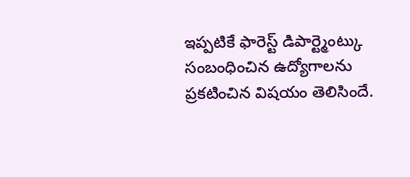ఇప్పటికే ఫారెస్ట్ డిపార్ట్మెంట్కు సంబంధించిన ఉద్యోగాలను ప్రకటించిన విషయం తెలిసిందే.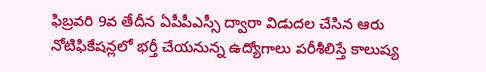ఫిబ్రవరి 9వ తేదీన ఏపీపీఎస్సీ ద్వారా విడుదల చేసిన ఆరు నోటిఫికేషన్లలో భర్తీ చేయనున్న ఉద్యోగాలు పరీశీలిస్తే కాలుష్య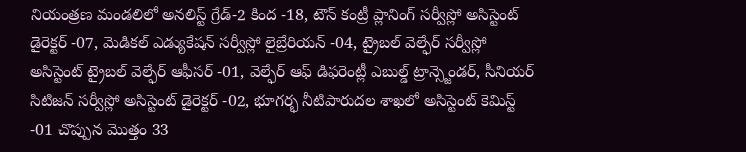నియంత్రణ మండలిలో అనలిస్ట్ గ్రేడ్-2 కింద -18, టౌన్ కంట్రీ ప్లానింగ్ సర్వీస్లో అసిస్టెంట్ డైరెక్టర్ -07, మెడికల్ ఎడ్యుకేషన్ సర్వీస్లో లైబ్రేరియన్ -04, ట్రైబల్ వెల్ఫేర్ సర్వీస్లో అసిస్టెంట్ ట్రైబల్ వెల్ఫేర్ ఆఫీసర్ -01, వెల్ఫేర్ ఆఫ్ డిఫరెంట్లీ ఎబుల్డ్ ట్రాన్స్జెండర్, సీనియర్ సిటిజన్ సర్వీస్లో అసిస్టెంట్ డైరెక్టర్ -02, భూగర్భ నీటిపారుదల శాఖలో అసిస్టెంట్ కెమిస్ట్ -01 చొప్పున మొత్తం 33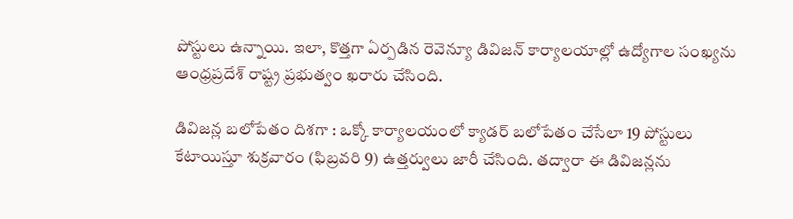పోస్టులు ఉన్నాయి. ఇలా, కొత్తగా ఏర్పడిన రెవెన్యూ డివిజన్ కార్యాలయాల్లో ఉద్యోగాల సంఖ్యను ఆంధ్రప్రదేశ్ రాష్ట్ర ప్రభుత్వం ఖరారు చేసింది.

డివిజన్ల బలోపేతం దిశగా : ఒక్కో కార్యాలయంలో క్యాడర్ బలోపేతం చేసేలా 19 పోస్టులు కేటాయిస్తూ శుక్రవారం (ఫిబ్రవరి 9) ఉత్తర్వులు జారీ చేసింది. తద్వారా ఈ డివిజన్లను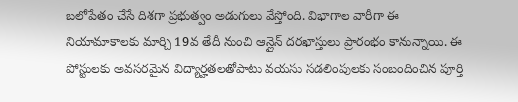బలోపేతం చేసే దిశగా ప్రభుత్వం అడుగులు వేస్తోంది. విభాగాల వారీగా ఈ నియామాకాలకు మార్చి 19వ తేదీ నుంచి ఆన్లైన్ దరఖాస్తులు ప్రారంభం కానున్నాయి. ఈ పోస్టులకు అవసరమైన విద్యార్హతలతోపాటు వయసు సడలింపులకు సంబందించిన పూర్తి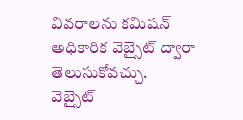వివరాలను కమిషన్ అధికారిక వెబ్సైట్ ద్వారా తెలుసుకోవచ్చు.
వెబ్సైట్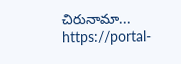చిరునామా... https://portal-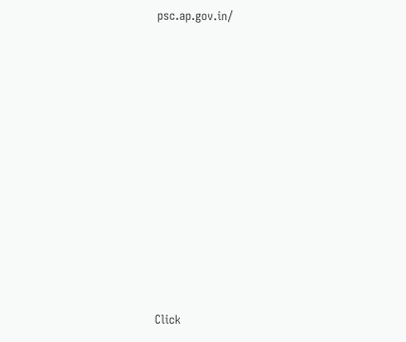psc.ap.gov.in/












Click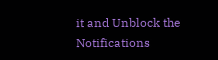it and Unblock the Notifications